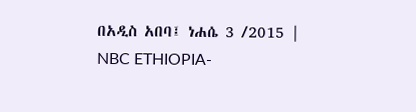በአዲስ አበባ፤ ነሐሴ 3 /2015 | NBC ETHIOPIA-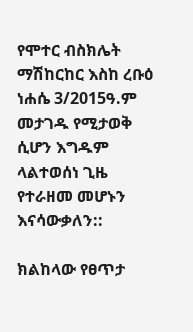የሞተር ብስክሌት ማሽከርከር እስከ ረቡዕ ነሐሴ 3/2015ዓ.ም መታገዱ የሚታወቅ ሲሆን እግዱም ላልተወሰነ ጊዜ የተራዘመ መሆኑን እናሳውቃለን::

ክልከላው የፀጥታ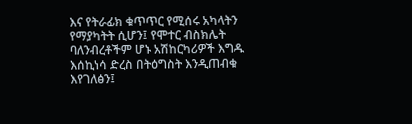እና የትራፊክ ቁጥጥር የሚሰሩ አካላትን የማያካትት ሲሆን፤ የሞተር ብስክሌት ባለንብረቶችም ሆኑ አሽከርካሪዎች እግዱ እሰኪነሳ ድረስ በትዕግስት እንዲጠብቁ እየገለፅን፤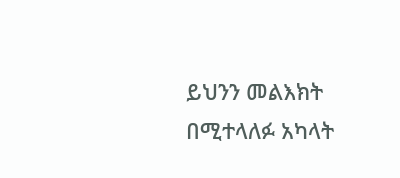ይህንን መልእክት በሚተላለፉ አካላት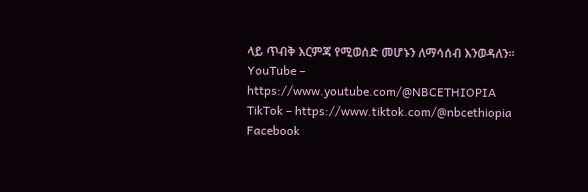ላይ ጥብቅ እርምጃ የሚወሰድ መሆኑን ለማሳሰብ እንወዳለን፡፡
YouTube – https://www.youtube.com/@NBCETHIOPIA
TikTok – https://www.tiktok.com/@nbcethiopia
Facebook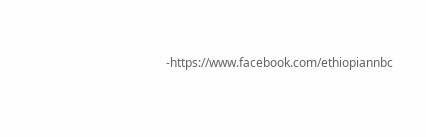-https://www.facebook.com/ethiopiannbc